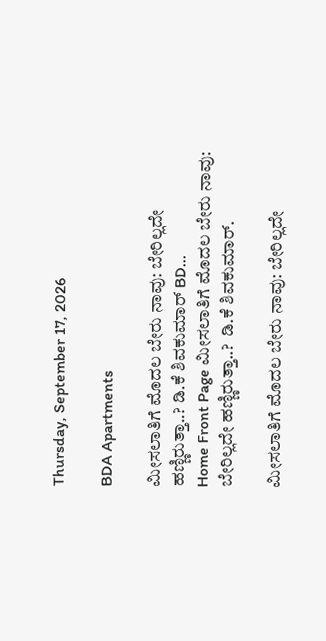Thursday, September 17, 2026

BDA Apartments

ಮೀಸಲಾತಿಗೆ ಮೊದಲ ಬೇರು ನಾವು: ಬೇರಿಲ್ಲದೇ ಹಣ್ಣಿರುತ್ತಾ..? ಡಿ.ಕೆ ಶಿವಕುಮಾರ್ BD...
Home Front Page ಮೀಸಲಾತಿಗೆ ಮೊದಲ ಬೇರು ನಾವು: ಬೇರಿಲ್ಲದೇ ಹಣ್ಣಿರುತ್ತಾ..?  ಡಿ.ಕೆ ಶಿವಕುಮಾರ್.

ಮೀಸಲಾತಿಗೆ ಮೊದಲ ಬೇರು ನಾವು: ಬೇರಿಲ್ಲದೇ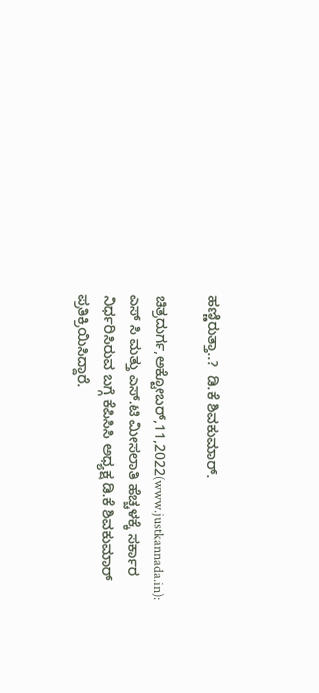ಹಣ್ಣಿರುತ್ತಾ..?  ಡಿ.ಕೆ ಶಿವಕುಮಾರ್.

ಚಿತ್ರದುರ್ಗ,ಅಕ್ಟೋಬರ್,11,2022(www.justkannada.in):  ಎಸ್ ಸಿ ಮತ್ತು ಎಸ್.ಟಿ ಮೀಸಲಾತಿ ಹೆಚ್ಚಳಕ್ಕೆ ಸರ್ಕಾರ ನಿರ್ಧರಿಸಿರುವ ಬಗ್ಗೆ ಕೆಪಿಸಿಸಿ ಅಧ್ಯಕ್ಷ ಡಿ.ಕೆ ಶಿವಕುಮಾರ್ ಪ್ರತಿಕ್ರಿಯಿಸಿದ್ದಾರೆ.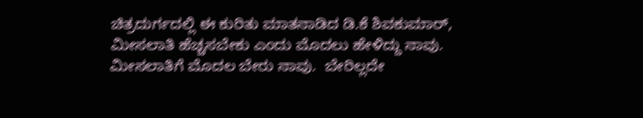ಚಿತ್ರದುರ್ಗದಲ್ಲಿ ಈ ಕುರಿತು ಮಾತನಾಡಿದ ಡಿ.ಕೆ ಶಿವಕುಮಾರ್, ಮೀಸಲಾತಿ ಹೆಚ್ಚಸಬೇಕು ಎಂದು ಮೊದಲು ಹೇಳಿದ್ದು ನಾವು.  ಮೀಸಲಾತಿಗೆ ಮೊದಲ ಬೇರು ನಾವು.  ಬೇರಿಲ್ಲದೇ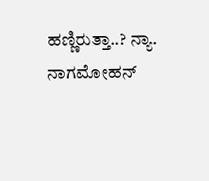ಹಣ್ಣಿರುತ್ತಾ..? ನ್ಯಾ. ನಾಗಮೋಹನ್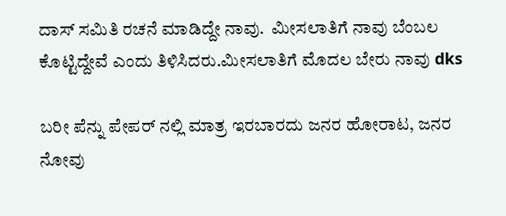ದಾಸ್ ಸಮಿತಿ ರಚನೆ ಮಾಡಿದ್ದೇ ನಾವು.  ಮೀಸಲಾತಿಗೆ ನಾವು ಬೆಂಬಲ ಕೊಟ್ಟಿದ್ದೇವೆ ಎಂದು ತಿಳಿಸಿದರು.ಮೀಸಲಾತಿಗೆ ಮೊದಲ ಬೇರು ನಾವು dks

ಬರೀ ಪೆನ್ನು ಪೇಪರ್ ನಲ್ಲಿ ಮಾತ್ರ ಇರಬಾರದು ಜನರ ಹೋರಾಟ, ಜನರ ನೋವು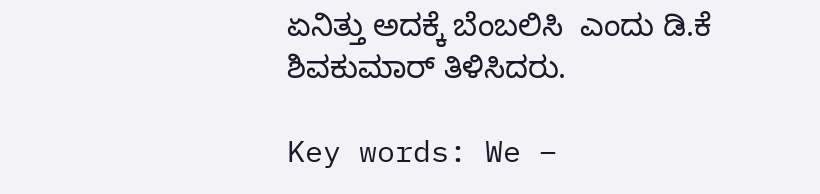ಏನಿತ್ತು ಅದಕ್ಕೆ ಬೆಂಬಲಿಸಿ  ಎಂದು ಡಿ.ಕೆ ಶಿವಕುಮಾರ್ ತಿಳಿಸಿದರು.

Key words: We –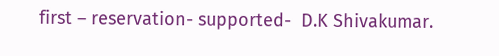first – reservation- supported-  D.K Shivakumar.